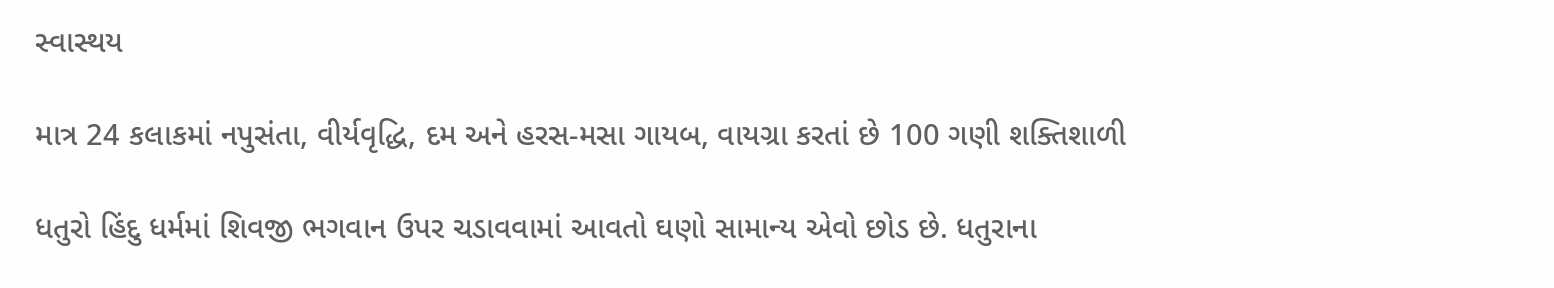સ્વાસ્થય

માત્ર 24 કલાકમાં નપુસંતા, વીર્યવૃદ્ધિ, દમ અને હરસ-મસા ગાયબ, વાયગ્રા કરતાં છે 100 ગણી શક્તિશાળી

ધતુરો હિંદુ ધર્મમાં શિવજી ભગવાન ઉપર ચડાવવામાં આવતો ઘણો સામાન્ય એવો છોડ છે. ધતુરાના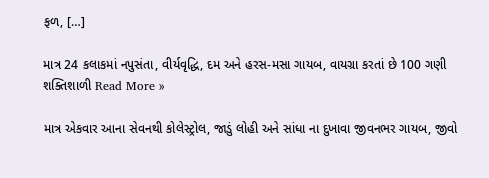ફળ, […]

માત્ર 24 કલાકમાં નપુસંતા, વીર્યવૃદ્ધિ, દમ અને હરસ-મસા ગાયબ, વાયગ્રા કરતાં છે 100 ગણી શક્તિશાળી Read More »

માત્ર એકવાર આના સેવનથી કોલેસ્ટ્રોલ, જાડું લોહી અને સાંધા ના દુખાવા જીવનભર ગાયબ, જીવો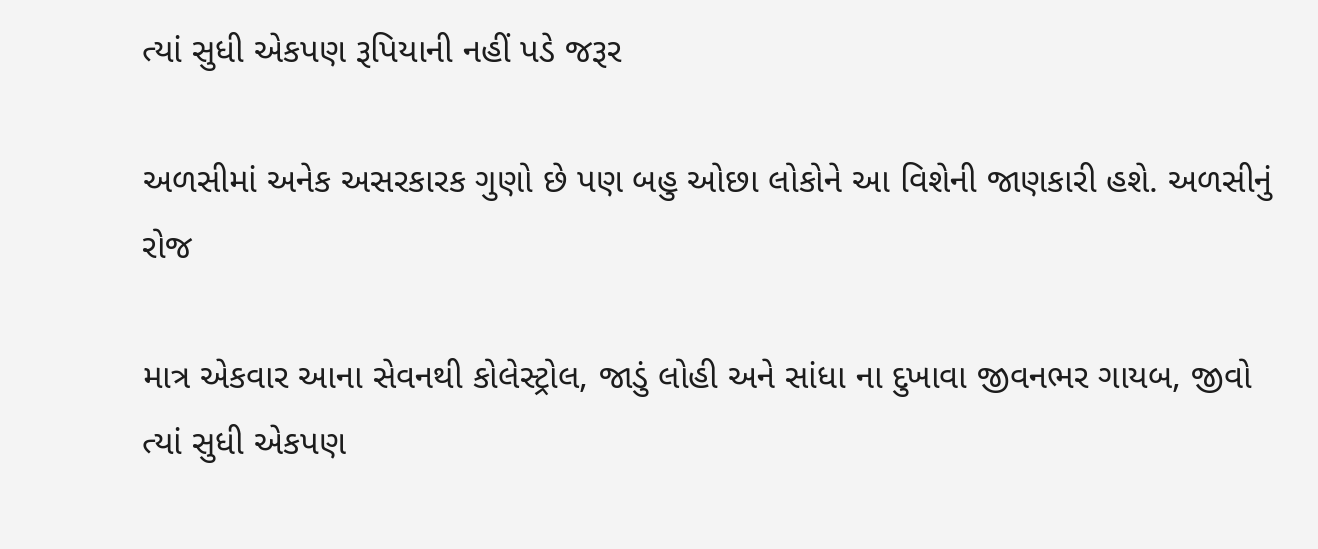ત્યાં સુધી એકપણ રૂપિયાની નહીં પડે જરૂર

અળસીમાં અનેક અસરકારક ગુણો છે પણ બહુ ઓછા લોકોને આ વિશેની જાણકારી હશે. અળસીનું રોજ

માત્ર એકવાર આના સેવનથી કોલેસ્ટ્રોલ, જાડું લોહી અને સાંધા ના દુખાવા જીવનભર ગાયબ, જીવો ત્યાં સુધી એકપણ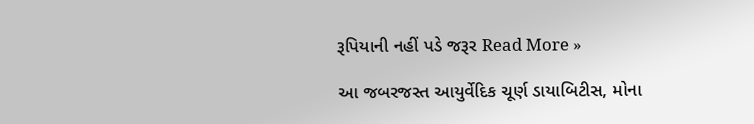રૂપિયાની નહીં પડે જરૂર Read More »

આ જબરજસ્ત આયુર્વેદિક ચૂર્ણ ડાયાબિટીસ, મોના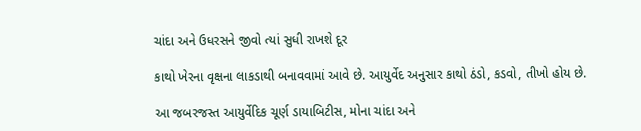ચાંદા અને ઉધરસને જીવો ત્યાં સુધી રાખશે દૂર

કાથો ખેરના વૃક્ષના લાકડાથી બનાવવામાં આવે છે. આયુર્વેદ અનુસાર કાથો ઠંડો, કડવો, તીખો હોય છે.

આ જબરજસ્ત આયુર્વેદિક ચૂર્ણ ડાયાબિટીસ, મોના ચાંદા અને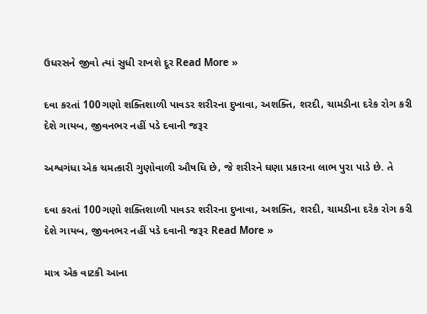ઉધરસને જીવો ત્યાં સુધી રાખશે દૂર Read More »

દવા કરતાં 100ગણો શક્તિશાળી પાવડર શરીરના દુખાવા, અશક્તિ, શરદી, ચામડીના દરેક રોગ કરી દેશે ગાયબ, જીવનભર નહીં પડે દવાની જરૂર

અશ્વગંધા એક ચમત્કારી ગુણોવાળી ઔષધિ છે, જે શરીરને ઘણા પ્રકારના લાભ પુરા પાડે છે. તે

દવા કરતાં 100ગણો શક્તિશાળી પાવડર શરીરના દુખાવા, અશક્તિ, શરદી, ચામડીના દરેક રોગ કરી દેશે ગાયબ, જીવનભર નહીં પડે દવાની જરૂર Read More »

માત્ર એક વાટકી આના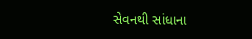સેવનથી સાંધાના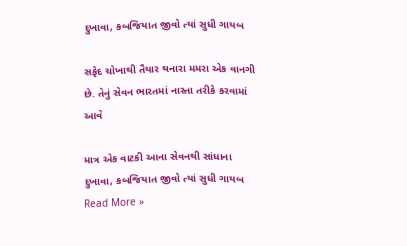દુખાવા, કબજિયાત જીવો ત્યાં સુધી ગાયબ

સફેદ ચોખાથી તૈયાર થનારા મમરા એક વાનગી છે. તેનું સેવન ભારતમાં નાસ્તા તરીકે કરવામાં આવે

માત્ર એક વાટકી આના સેવનથી સાંધાના દુખાવા, કબજિયાત જીવો ત્યાં સુધી ગાયબ Read More »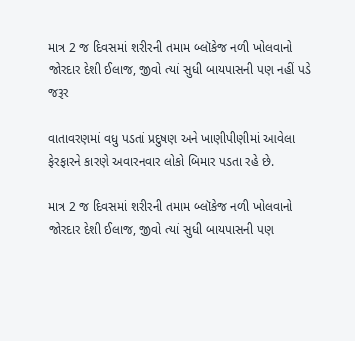માત્ર 2 જ દિવસમાં શરીરની તમામ બ્લૉકેજ નળી ખોલવાનો જોરદાર દેશી ઈલાજ, જીવો ત્યાં સુધી બાયપાસની પણ નહીં પડે જરૂર

વાતાવરણમાં વધુ પડતાં પ્રદુષણ અને ખાણીપીણીમાં આવેલા ફેરફારને કારણે અવારનવાર લોકો બિમાર પડતા રહે છે.

માત્ર 2 જ દિવસમાં શરીરની તમામ બ્લૉકેજ નળી ખોલવાનો જોરદાર દેશી ઈલાજ, જીવો ત્યાં સુધી બાયપાસની પણ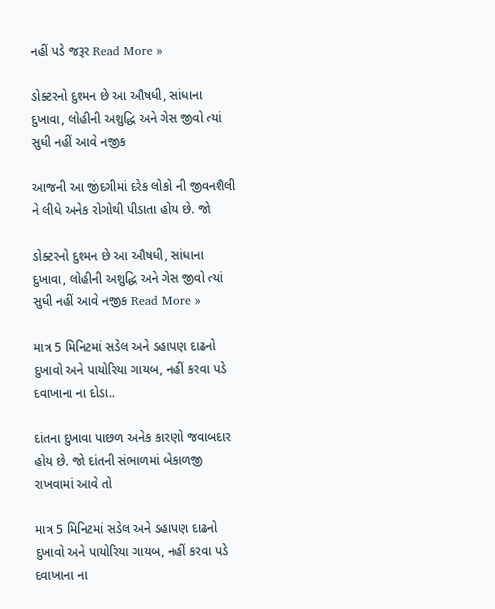નહીં પડે જરૂર Read More »

ડોક્ટરનો દુશ્મન છે આ ઔષધી, સાંધાના દુખાવા, લોહીની અશુદ્ધિ અને ગેસ જીવો ત્યાં સુધી નહીં આવે નજીક

આજની આ જીંદગીમાં દરેક લોકો ની જીવનશૈલી ને લીધે અનેક રોગોથી પીડાતા હોય છે. જો

ડોક્ટરનો દુશ્મન છે આ ઔષધી, સાંધાના દુખાવા, લોહીની અશુદ્ધિ અને ગેસ જીવો ત્યાં સુધી નહીં આવે નજીક Read More »

માત્ર 5 મિનિટમાં સડેલ અને ડહાપણ દાઢનો દુખાવો અને પાયોરિયા ગાયબ, નહીં કરવા પડે દવાખાના ના દોડા..

દાંતના દુખાવા પાછળ અનેક કારણો જવાબદાર હોય છે. જો દાંતની સંભાળમાં બેકાળજી રાખવામાં આવે તો

માત્ર 5 મિનિટમાં સડેલ અને ડહાપણ દાઢનો દુખાવો અને પાયોરિયા ગાયબ, નહીં કરવા પડે દવાખાના ના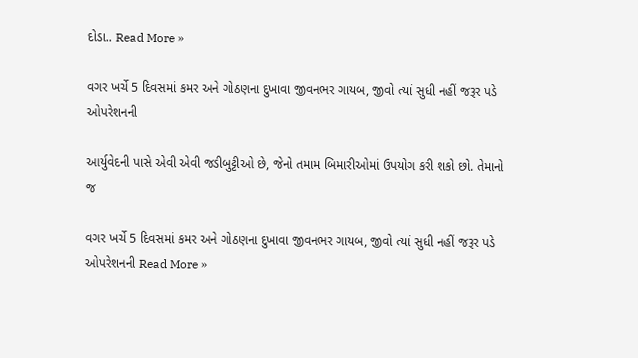દોડા.. Read More »

વગર ખર્ચે 5 દિવસમાં કમર અને ગોઠણના દુખાવા જીવનભર ગાયબ, જીવો ત્યાં સુધી નહીં જરૂર પડે ઓપરેશનની

આર્યુવેદની પાસે એવી એવી જડીબુટ્ટીઓ છે, જેનો તમામ બિમારીઓમાં ઉપયોગ કરી શકો છો. તેમાનો જ

વગર ખર્ચે 5 દિવસમાં કમર અને ગોઠણના દુખાવા જીવનભર ગાયબ, જીવો ત્યાં સુધી નહીં જરૂર પડે ઓપરેશનની Read More »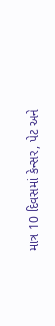માત્ર 10 દિવસમાં કેન્સર, પેટ અને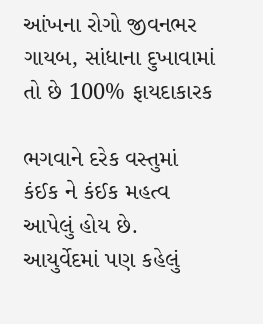આંખના રોગો જીવનભર ગાયબ, સાંધાના દુખાવામાં તો છે 100% ફાયદાકારક

ભગવાને દરેક વસ્તુમાં કંઈક ને કંઈક મહત્વ આપેલું હોય છે. આયુર્વેદમાં પણ કહેલું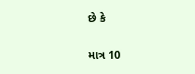છે કે

માત્ર 10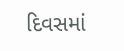દિવસમાં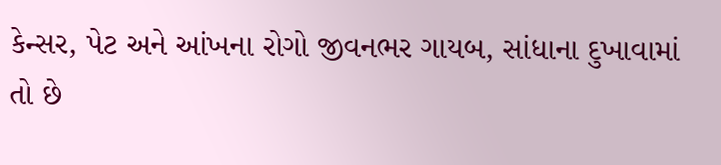કેન્સર, પેટ અને આંખના રોગો જીવનભર ગાયબ, સાંધાના દુખાવામાં તો છે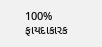100% ફાયદાકારક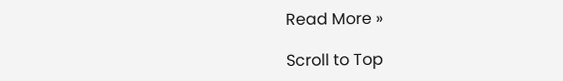Read More »

Scroll to Top